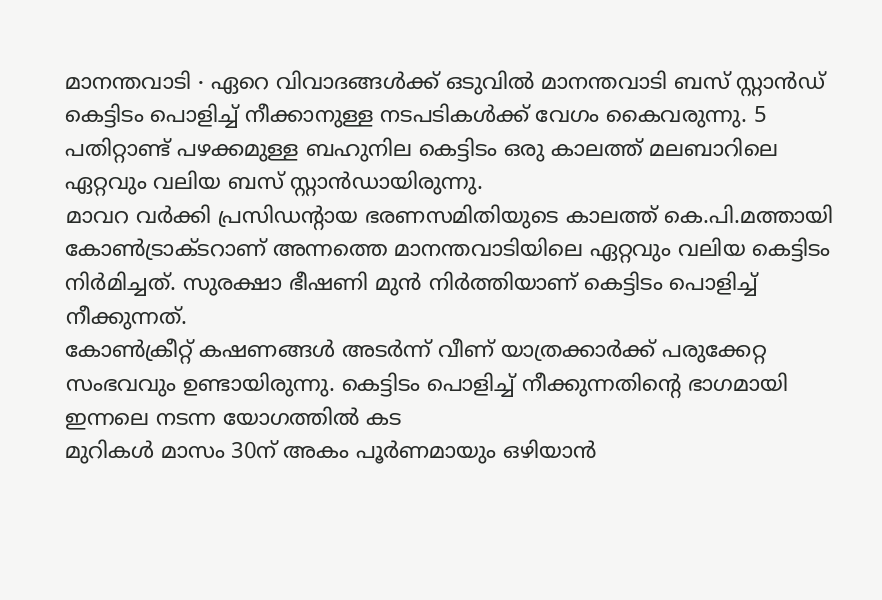മാനന്തവാടി ∙ ഏറെ വിവാദങ്ങൾക്ക് ഒടുവിൽ മാനന്തവാടി ബസ് സ്റ്റാൻഡ് കെട്ടിടം പൊളിച്ച് നീക്കാനുള്ള നടപടികൾക്ക് വേഗം കൈവരുന്നു. 5 പതിറ്റാണ്ട് പഴക്കമുള്ള ബഹുനില കെട്ടിടം ഒരു കാലത്ത് മലബാറിലെ ഏറ്റവും വലിയ ബസ് സ്റ്റാൻഡായിരുന്നു.
മാവറ വർക്കി പ്രസിഡന്റായ ഭരണസമിതിയുടെ കാലത്ത് കെ.പി.മത്തായി കോൺട്രാക്ടറാണ് അന്നത്തെ മാനന്തവാടിയിലെ ഏറ്റവും വലിയ കെട്ടിടം നിർമിച്ചത്. സുരക്ഷാ ഭീഷണി മുൻ നിർത്തിയാണ് കെട്ടിടം പൊളിച്ച് നീക്കുന്നത്.
കോൺക്രീറ്റ് കഷണങ്ങൾ അടർന്ന് വീണ് യാത്രക്കാർക്ക് പരുക്കേറ്റ സംഭവവും ഉണ്ടായിരുന്നു. കെട്ടിടം പൊളിച്ച് നീക്കുന്നതിന്റെ ഭാഗമായി ഇന്നലെ നടന്ന യോഗത്തിൽ കട
മുറികൾ മാസം 30ന് അകം പൂർണമായും ഒഴിയാൻ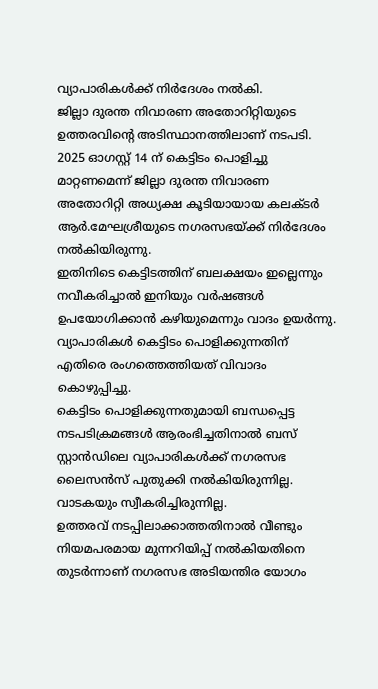വ്യാപാരികൾക്ക് നിർദേശം നൽകി.
ജില്ലാ ദുരന്ത നിവാരണ അതോറിറ്റിയുടെ ഉത്തരവിന്റെ അടിസ്ഥാനത്തിലാണ് നടപടി. 2025 ഓഗസ്റ്റ് 14 ന് കെട്ടിടം പൊളിച്ചു മാറ്റണമെന്ന് ജില്ലാ ദുരന്ത നിവാരണ അതോറിറ്റി അധ്യക്ഷ കൂടിയായായ കലക്ടർ ആർ.മേഘശ്രീയുടെ നഗരസഭയ്ക്ക് നിർദേശം നൽകിയിരുന്നു.
ഇതിനിടെ കെട്ടിടത്തിന് ബലക്ഷയം ഇല്ലെന്നും നവീകരിച്ചാൽ ഇനിയും വർഷങ്ങൾ ഉപയോഗിക്കാൻ കഴിയുമെന്നും വാദം ഉയർന്നു. വ്യാപാരികൾ കെട്ടിടം പൊളിക്കുന്നതിന് എതിരെ രംഗത്തെത്തിയത് വിവാദം കൊഴുപ്പിച്ചു.
കെട്ടിടം പൊളിക്കുന്നതുമായി ബന്ധപ്പെട്ട നടപടിക്രമങ്ങൾ ആരംഭിച്ചതിനാൽ ബസ് സ്റ്റാൻഡിലെ വ്യാപാരികൾക്ക് നഗരസഭ ലൈസൻസ് പുതുക്കി നൽകിയിരുന്നില്ല.
വാടകയും സ്വീകരിച്ചിരുന്നില്ല.
ഉത്തരവ് നടപ്പിലാക്കാത്തതിനാൽ വീണ്ടും നിയമപരമായ മുന്നറിയിപ്പ് നൽകിയതിനെ തുടർന്നാണ് നഗരസഭ അടിയന്തിര യോഗം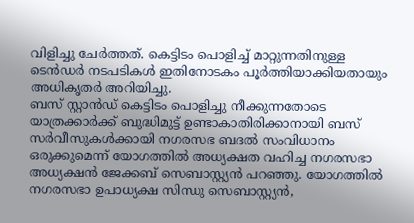വിളിച്ചു ചേർത്തത്. കെട്ടിടം പൊളിച്ച് മാറ്റുന്നതിനുള്ള ടെൻഡർ നടപടികൾ ഇതിനോടകം പൂർത്തിയാക്കിയതായും അധികൃതർ അറിയിച്ചു.
ബസ് സ്റ്റാൻഡ് കെട്ടിടം പൊളിച്ചു നീക്കുന്നതോടെ യാത്രക്കാർക്ക് ബുദ്ധിമുട്ട് ഉണ്ടാകാതിരിക്കാനായി ബസ് സർവീസുകൾക്കായി നഗരസഭ ബദൽ സംവിധാനം ഒരുക്കുമെന്ന് യോഗത്തിൽ അധ്യക്ഷത വഹിച്ച നഗരസഭാ അധ്യക്ഷൻ ജേക്കബ് സെബാസ്റ്റ്യൻ പറഞ്ഞു. യോഗത്തിൽ നഗരസഭാ ഉപാധ്യക്ഷ സിന്ധു സെബാസ്റ്റ്യൻ,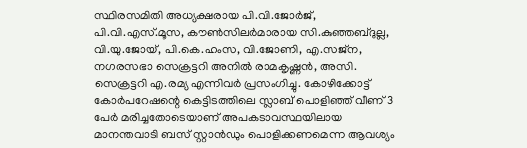സ്ഥിരസമിതി അധ്യക്ഷരായ പി.വി.ജോർജ്, പി.വി.എസ്.മൂസ, കൗൺസിലർമാരായ സി.കുഞ്ഞബ്ദുല്ല, വി.യു.ജോയ്, പി.കെ.ഹംസ, വി.ജോണി, എ.സജ്ന, നഗരസഭാ സെക്രട്ടറി അനിൽ രാമകൃഷ്ണൻ, അസി.
സെക്രട്ടറി എ.രമ്യ എന്നിവർ പ്രസംഗിച്ചു. കോഴിക്കോട്ട് കോർപറേഷന്റെ കെട്ടിടത്തിലെ സ്ലാബ് പൊളിഞ്ഞ് വീണ് 3 പേർ മരിച്ചതോടെയാണ് അപകടാവസ്ഥയിലായ മാനന്തവാടി ബസ് സ്റ്റാൻഡും പൊളിക്കണമെന്ന ആവശ്യം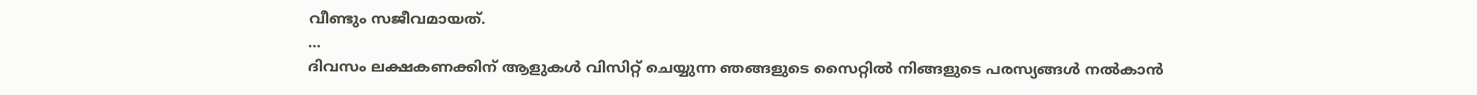വീണ്ടും സജീവമായത്.
…
ദിവസം ലക്ഷകണക്കിന് ആളുകൾ വിസിറ്റ് ചെയ്യുന്ന ഞങ്ങളുടെ സൈറ്റിൽ നിങ്ങളുടെ പരസ്യങ്ങൾ നൽകാൻ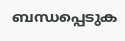ബന്ധപ്പെടുക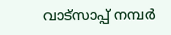വാട്സാപ്പ് നമ്പർ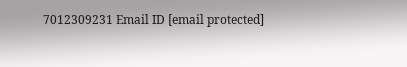7012309231 Email ID [email protected]